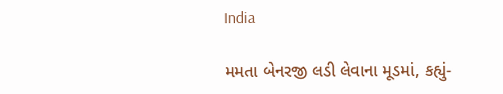India

મમતા બેનરજી લડી લેવાના મૂડમાં, કહ્યું-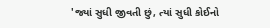'જ્યાં સુધી જીવતી છું, ત્યાં સુધી કોઈનો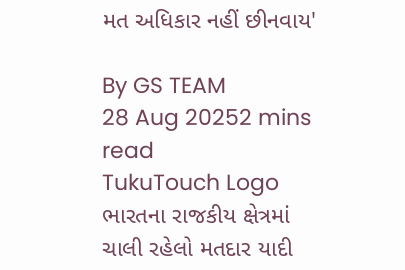મત અધિકાર નહીં છીનવાય'

By GS TEAM
28 Aug 20252 mins read
TukuTouch Logo
ભારતના રાજકીય ક્ષેત્રમાં ચાલી રહેલો મતદાર યાદી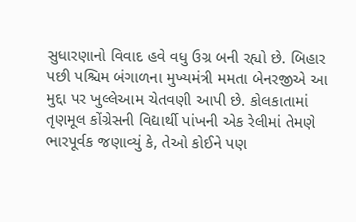સુધારણાનો વિવાદ હવે વધુ ઉગ્ર બની રહ્યો છે. બિહાર પછી પશ્ચિમ બંગાળના મુખ્યમંત્રી મમતા બેનરજીએ આ મુદ્દા પર ખુલ્લેઆમ ચેતવણી આપી છે. કોલકાતામાં તૃણમૂલ કોંગ્રેસની વિદ્યાર્થી પાંખની એક રેલીમાં તેમણે ભારપૂર્વક જણાવ્યું કે, તેઓ કોઈને પણ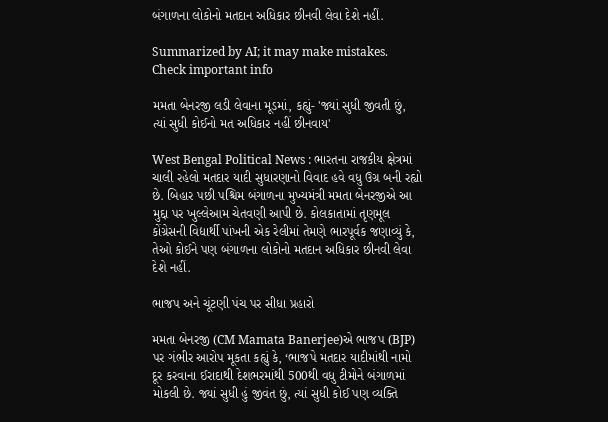બંગાળના લોકોનો મતદાન અધિકાર છીનવી લેવા દેશે નહીં.

Summarized by AI; it may make mistakes. Check important info

મમતા બેનરજી લડી લેવાના મૂડમાં, કહ્યું- 'જ્યાં સુધી જીવતી છું, ત્યાં સુધી કોઈનો મત અધિકાર નહીં છીનવાય'

West Bengal Political News : ભારતના રાજકીય ક્ષેત્રમાં ચાલી રહેલો મતદાર યાદી સુધારણાનો વિવાદ હવે વધુ ઉગ્ર બની રહ્યો છે. બિહાર પછી પશ્ચિમ બંગાળના મુખ્યમંત્રી મમતા બેનરજીએ આ મુદ્દા પર ખુલ્લેઆમ ચેતવણી આપી છે. કોલકાતામાં તૃણમૂલ કોંગ્રેસની વિદ્યાર્થી પાંખની એક રેલીમાં તેમણે ભારપૂર્વક જણાવ્યું કે, તેઓ કોઈને પણ બંગાળના લોકોનો મતદાન અધિકાર છીનવી લેવા દેશે નહીં.

ભાજપ અને ચૂંટણી પંચ પર સીધા પ્રહારો

મમતા બેનરજી (CM Mamata Banerjee)એ ભાજપ (BJP) પર ગંભીર આરોપ મૂકતા કહ્યું કે, ‘ભાજપે મતદાર યાદીમાંથી નામો દૂર કરવાના ઈરાદાથી દેશભરમાંથી 500થી વધુ ટીમોને બંગાળમાં મોકલી છે. જ્યાં સુધી હું જીવંત છું, ત્યાં સુધી કોઈ પણ વ્યક્તિ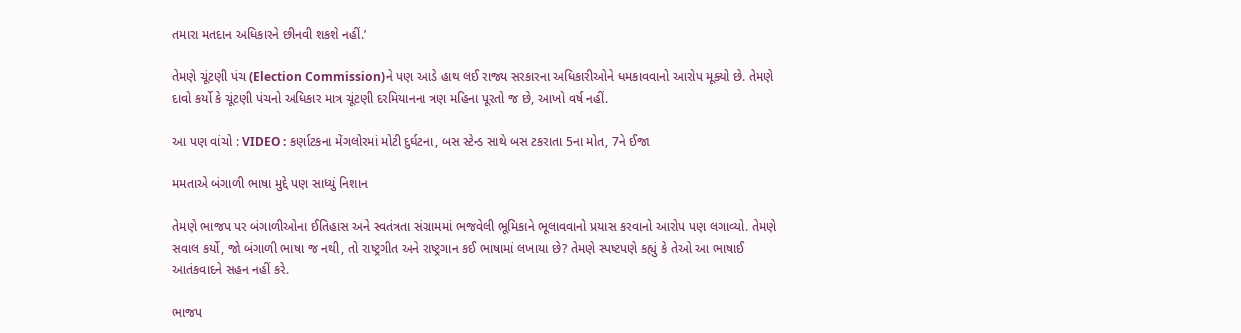તમારા મતદાન અધિકારને છીનવી શકશે નહીં.’

તેમણે ચૂંટણી પંચ (Election Commission)ને પણ આડે હાથ લઈ રાજ્ય સરકારના અધિકારીઓને ધમકાવવાનો આરોપ મૂક્યો છે. તેમણે દાવો કર્યો કે ચૂંટણી પંચનો અધિકાર માત્ર ચૂંટણી દરમિયાનના ત્રણ મહિના પૂરતો જ છે, આખો વર્ષ નહીં.

આ પણ વાંચો : VIDEO : કર્ણાટકના મેંગલોરમાં મોટી દુર્ઘટના, બસ સ્ટેન્ડ સાથે બસ ટકરાતા 5ના મોત, 7ને ઈજા

મમતાએ બંગાળી ભાષા મુદ્દે પણ સાધ્યું નિશાન

તેમણે ભાજપ પર બંગાળીઓના ઈતિહાસ અને સ્વતંત્રતા સંગ્રામમાં ભજવેલી ભૂમિકાને ભૂલાવવાનો પ્રયાસ કરવાનો આરોપ પણ લગાવ્યો. તેમણે સવાલ કર્યો, જો બંગાળી ભાષા જ નથી, તો રાષ્ટ્રગીત અને રાષ્ટ્રગાન કઈ ભાષામાં લખાયા છે? તેમણે સ્પષ્ટપણે કહ્યું કે તેઓ આ ભાષાઈ આતંકવાદને સહન નહીં કરે.

ભાજપ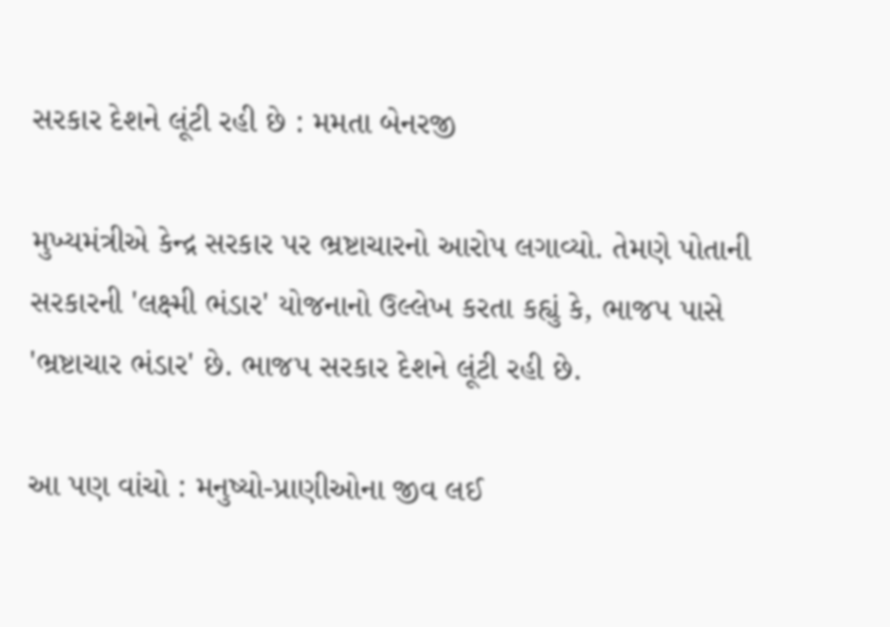સરકાર દેશને લૂંટી રહી છે : મમતા બેનરજી

મુખ્યમંત્રીએ કેન્દ્ર સરકાર પર ભ્રષ્ટાચારનો આરોપ લગાવ્યો. તેમણે પોતાની સરકારની 'લક્ષ્મી ભંડાર' યોજનાનો ઉલ્લેખ કરતા કહ્યું કે, ભાજપ પાસે 'ભ્રષ્ટાચાર ભંડાર' છે. ભાજપ સરકાર દેશને લૂંટી રહી છે.

આ પણ વાંચો : મનુષ્યો-પ્રાણીઓના જીવ લઈ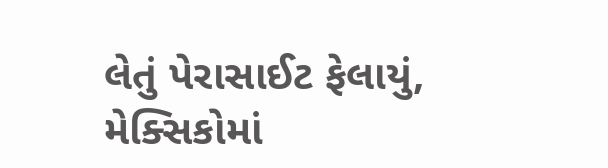લેતું પેરાસાઈટ ફેલાયું, મેક્સિકોમાં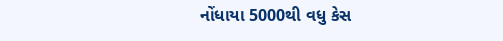નોંધાયા 5000થી વધુ કેસ